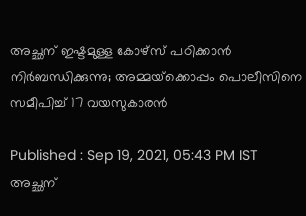അച്ഛന് ഇഷ്ടമുള്ള കോഴ്‍സ് പഠിക്കാന്‍ നിര്‍ബന്ധിക്കുന്നു; അമ്മയ്‍ക്കൊപ്പം പൊലീസിനെ സമീപിച്ച് 17 വയസുകാരന്‍

Published : Sep 19, 2021, 05:43 PM IST
അച്ഛന്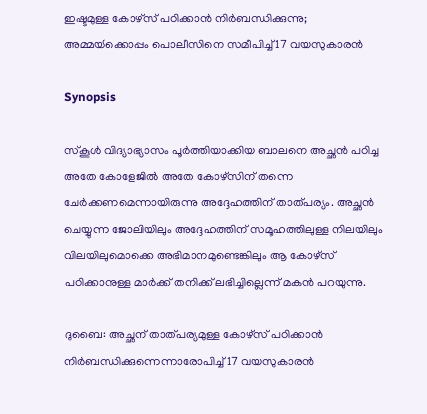ഇഷ്ടമുള്ള കോഴ്‍സ് പഠിക്കാന്‍ നിര്‍ബന്ധിക്കുന്നു; അമ്മയ്‍ക്കൊപ്പം പൊലീസിനെ സമീപിച്ച് 17 വയസുകാരന്‍

Synopsis

സ്‍കൂള്‍ വിദ്യാഭ്യാസം പൂര്‍ത്തിയാക്കിയ ബാലനെ അച്ഛന്‍ പഠിച്ച അതേ കോളേജില്‍ അതേ കോഴ്‍സിന് തന്നെ ചേര്‍ക്കണമെന്നായിരുന്നു അദ്ദേഹത്തിന് താത്പര്യം. അച്ഛന്‍ ചെയ്യുന്ന ജോലിയിലും അദ്ദേഹത്തിന് സമൂഹത്തിലുള്ള നിലയിലും വിലയിലുമൊക്കെ അഭിമാനമുണ്ടെങ്കിലും ആ കോഴ്‍സ് പഠിക്കാനുള്ള മാര്‍ക്ക് തനിക്ക് ലഭിച്ചില്ലെന്ന് മകന്‍ പറയുന്നു.

ദുബൈ: അച്ഛന് താത്പര്യമുള്ള കോഴ്‍സ് പഠിക്കാന്‍ നിര്‍ബന്ധിക്കുന്നെന്നാരോപിച്ച് 17 വയസുകാരന്‍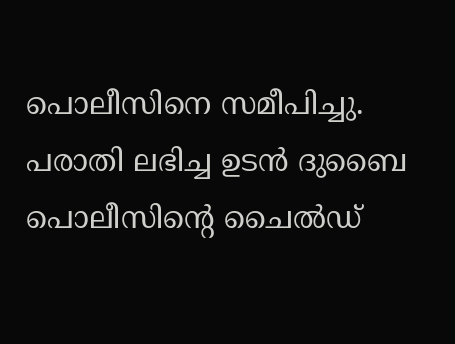പൊലീസിനെ സമീപിച്ചു. പരാതി ലഭിച്ച ഉടന്‍ ദുബൈ പൊലീസിന്റെ ചൈല്‍ഡ്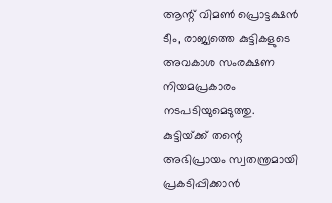ആന്റ് വിമണ്‍ പ്രൊട്ടക്ഷന്‍ ടീം, രാജ്യത്തെ കുട്ടികളുടെ അവകാശ സംരക്ഷണ നിയമപ്രകാരം നടപടിയുമെടുത്തു. കുട്ടിയ്‍ക്ക് തന്റെ അഭിപ്രായം സ്വതന്ത്രമായി പ്രകടിപ്പിക്കാന്‍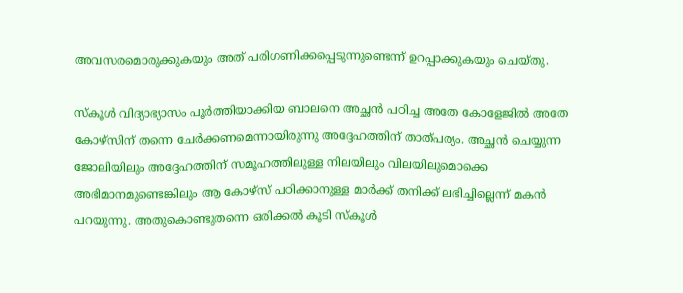അവസരമൊരുക്കുകയും അത് പരിഗണിക്കപ്പെടുന്നുണ്ടെന്ന് ഉറപ്പാക്കുകയും ചെയ്‍തു.

സ്‍കൂള്‍ വിദ്യാഭ്യാസം പൂര്‍ത്തിയാക്കിയ ബാലനെ അച്ഛന്‍ പഠിച്ച അതേ കോളേജില്‍ അതേ കോഴ്‍സിന് തന്നെ ചേര്‍ക്കണമെന്നായിരുന്നു അദ്ദേഹത്തിന് താത്പര്യം. അച്ഛന്‍ ചെയ്യുന്ന ജോലിയിലും അദ്ദേഹത്തിന് സമൂഹത്തിലുള്ള നിലയിലും വിലയിലുമൊക്കെ അഭിമാനമുണ്ടെങ്കിലും ആ കോഴ്‍സ് പഠിക്കാനുള്ള മാര്‍ക്ക് തനിക്ക് ലഭിച്ചില്ലെന്ന് മകന്‍ പറയുന്നു. അതുകൊണ്ടുതന്നെ ഒരിക്കല്‍ കൂടി സ്‍കൂള്‍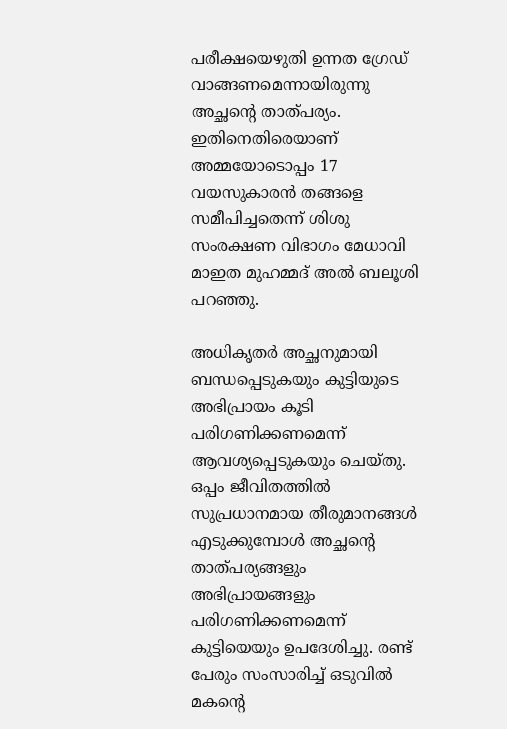പരീക്ഷയെഴുതി ഉന്നത ഗ്രേഡ് വാങ്ങണമെന്നായിരുന്നു അച്ഛന്റെ താത്പര്യം. ഇതിനെതിരെയാണ് അമ്മയോടൊപ്പം 17 വയസുകാരന്‍ തങ്ങളെ സമീപിച്ചതെന്ന് ശിശു സംരക്ഷണ വിഭാഗം മേധാവി മാഇത മുഹമ്മദ് അല്‍ ബലൂശി പറഞ്ഞു.

അധികൃതര്‍ അച്ഛനുമായി ബന്ധപ്പെടുകയും കുട്ടിയുടെ അഭിപ്രായം കൂടി പരിഗണിക്കണമെന്ന് ആവശ്യപ്പെടുകയും ചെയ്‍തു. ഒപ്പം ജീവിതത്തില്‍ സുപ്രധാനമായ തീരുമാനങ്ങള്‍ എടുക്കുമ്പോള്‍ അച്ഛന്റെ താത്പര്യങ്ങളും അഭിപ്രായങ്ങളും പരിഗണിക്കണമെന്ന് കുട്ടിയെയും ഉപദേശിച്ചു. രണ്ട് പേരും സംസാരിച്ച് ഒടുവില്‍ മകന്റെ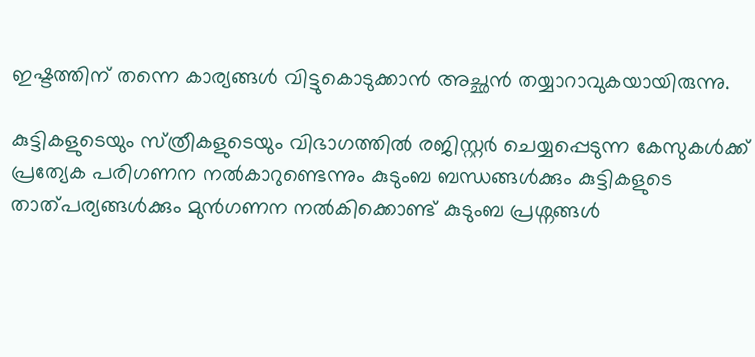ഇഷ്ടത്തിന് തന്നെ കാര്യങ്ങള്‍ വിട്ടുകൊടുക്കാന്‍ അച്ഛന്‍ തയ്യാറാവുകയായിരുന്നു.

കുട്ടികളുടെയും സ്‍ത്രീകളുടെയും വിഭാഗത്തില്‍ രജിസ്റ്റര്‍ ചെയ്യപ്പെടുന്ന കേസുകള്‍ക്ക് പ്രത്യേക പരിഗണന നല്‍കാറുണ്ടെന്നും കുടുംബ ബന്ധങ്ങള്‍ക്കും കുട്ടികളുടെ താത്പര്യങ്ങള്‍ക്കും മുന്‍ഗണന നല്‍കിക്കൊണ്ട് കുടുംബ പ്രശ്നങ്ങള്‍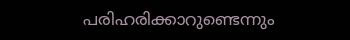പരിഹരിക്കാറുണ്ടെന്നും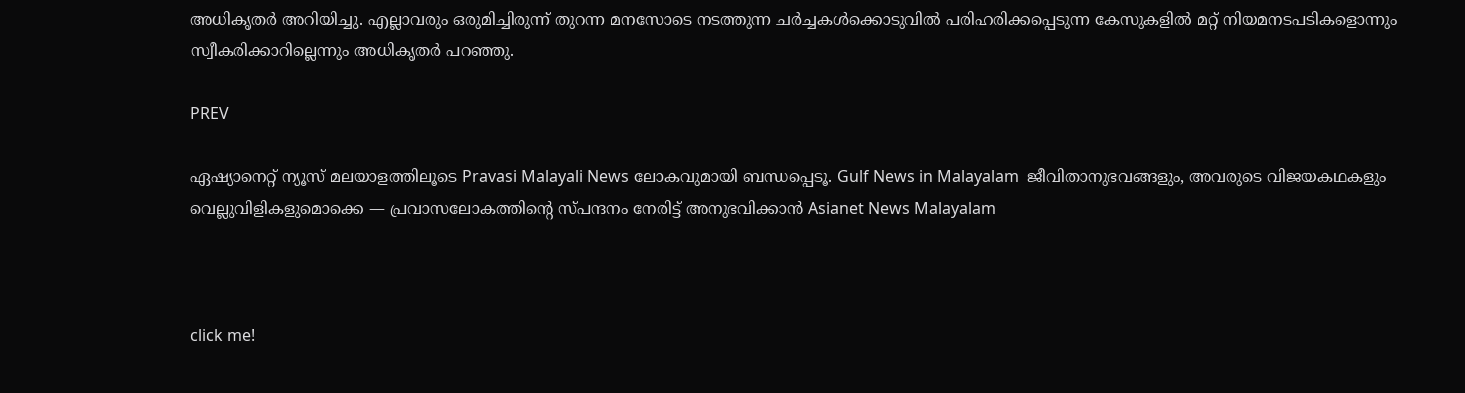അധികൃതര്‍ അറിയിച്ചു. എല്ലാവരും ഒരുമിച്ചിരുന്ന് തുറന്ന മനസോടെ നടത്തുന്ന ചര്‍ച്ചകള്‍ക്കൊടുവില്‍ പരിഹരിക്കപ്പെടുന്ന കേസുകളില്‍ മറ്റ് നിയമനടപടികളൊന്നും സ്വീകരിക്കാറില്ലെന്നും അധികൃതര്‍ പറഞ്ഞു.

PREV

ഏഷ്യാനെറ്റ് ന്യൂസ് മലയാളത്തിലൂടെ Pravasi Malayali News ലോകവുമായി ബന്ധപ്പെടൂ. Gulf News in Malayalam  ജീവിതാനുഭവങ്ങളും, അവരുടെ വിജയകഥകളും വെല്ലുവിളികളുമൊക്കെ — പ്രവാസലോകത്തിന്റെ സ്പന്ദനം നേരിട്ട് അനുഭവിക്കാൻ Asianet News Malayalam



click me!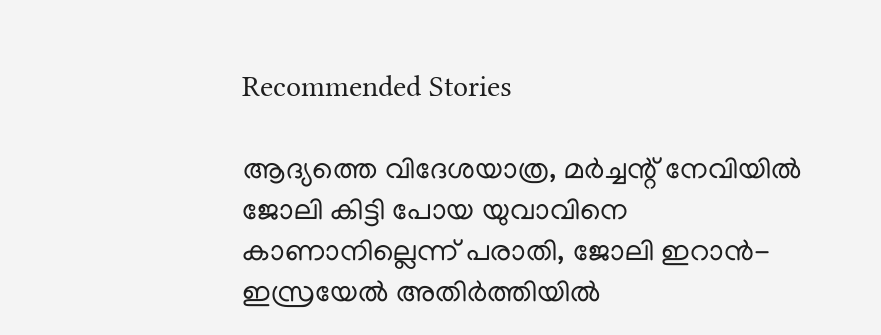Recommended Stories

ആദ്യത്തെ വിദേശയാത്ര, മർച്ചന്റ് നേവിയിൽ ജോലി കിട്ടി പോയ യുവാവിനെ കാണാനില്ലെന്ന് പരാതി, ജോലി ഇറാൻ- ഇസ്രയേൽ അതിർത്തിയിൽ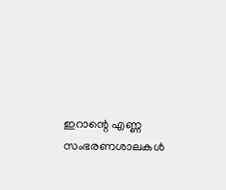ഇറാന്റെ എണ്ണ സംഭരണശാലകൾ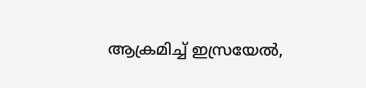ആക്രമിച്ച് ഇസ്രയേൽ,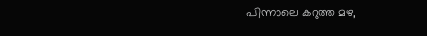പിന്നാലെ കറുത്ത മഴ,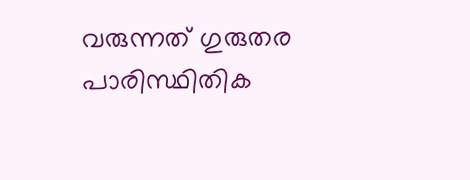വരുന്നത് ഗുരുതര പാരിസ്ഥിതിക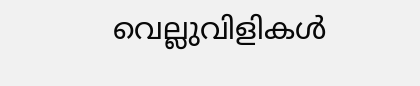വെല്ലുവിളികൾ